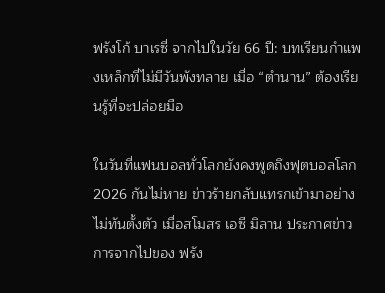ฟรังโก้ บาเรซี่ จากไปในวัย 66 ปี: บทเรียนกำแพงเหล็กที่ไม่มีวันพังทลาย เมื่อ “ตำนาน” ต้องเรียนรู้ที่จะปล่อยมือ

ในวันที่แฟนบอลทั่วโลกยังคงพูดถึงฟุตบอลโลก 2026 กันไม่หาย ข่าวร้ายกลับแทรกเข้ามาอย่างไม่ทันตั้งตัว เมื่อสโมสร เอซี มิลาน ประกาศข่าวการจากไปของ ฟรัง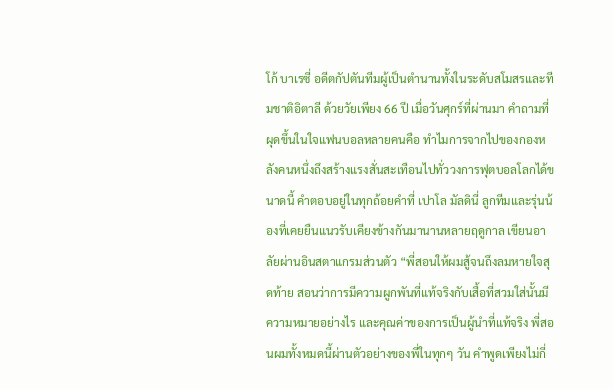โก้ บาเรซี่ อดีตกัปตันทีมผู้เป็นตำนานทั้งในระดับสโมสรและทีมชาติอิตาลี ด้วยวัยเพียง 66 ปี เมื่อวันศุกร์ที่ผ่านมา คำถามที่ผุดขึ้นในใจแฟนบอลหลายคนคือ ทำไมการจากไปของกองหลังคนหนึ่งถึงสร้างแรงสั่นสะเทือนไปทั่ววงการฟุตบอลโลกได้ขนาดนี้ คำตอบอยู่ในทุกถ้อยคำที่ เปาโล มัลดินี่ ลูกทีมและรุ่นน้องที่เคยยืนแนวรับเคียงข้างกันมานานหลายฤดูกาล เขียนอาลัยผ่านอินสตาแกรมส่วนตัว “พี่สอนให้ผมสู้จนถึงลมหายใจสุดท้าย สอนว่าการมีความผูกพันที่แท้จริงกับเสื้อที่สวมใส่นั้นมีความหมายอย่างไร และคุณค่าของการเป็นผู้นำที่แท้จริง พี่สอนผมทั้งหมดนี้ผ่านตัวอย่างของพี่ในทุกๆ วัน คำพูดเพียงไม่กี่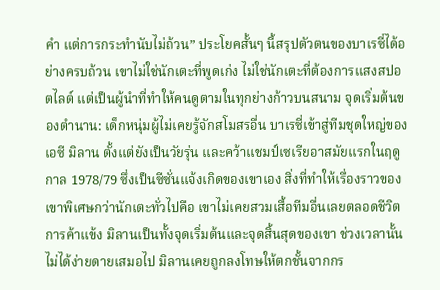คำ แต่การกระทำนับไม่ถ้วน” ประโยคสั้นๆ นี้สรุปตัวตนของบาเรซี่ได้อย่างครบถ้วน เขาไม่ใช่นักเตะที่พูดเก่ง ไม่ใช่นักเตะที่ต้องการแสงสปอตไลต์ แต่เป็นผู้นำที่ทำให้คนดูตามในทุกย่างก้าวบนสนาม จุดเริ่มต้นของตำนาน: เด็กหนุ่มผู้ไม่เคยรู้จักสโมสรอื่น บาเรซี่เข้าสู่ทีมชุดใหญ่ของ เอซี มิลาน ตั้งแต่ยังเป็นวัยรุ่น และคว้าแชมป์เซเรียอาสมัยแรกในฤดูกาล 1978/79 ซึ่งเป็นซีซั่นแจ้งเกิดของเขาเอง สิ่งที่ทำให้เรื่องราวของเขาพิเศษกว่านักเตะทั่วไปคือ เขาไม่เคยสวมเสื้อทีมอื่นเลยตลอดชีวิตการค้าแข้ง มิลานเป็นทั้งจุดเริ่มต้นและจุดสิ้นสุดของเขา ช่วงเวลานั้นไม่ได้ง่ายดายเสมอไป มิลานเคยถูกลงโทษให้ตกชั้นจากกร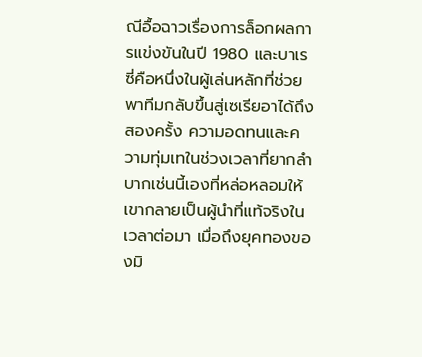ณีอื้อฉาวเรื่องการล็อกผลการแข่งขันในปี 1980 และบาเรซี่คือหนึ่งในผู้เล่นหลักที่ช่วยพาทีมกลับขึ้นสู่เซเรียอาได้ถึงสองครั้ง ความอดทนและความทุ่มเทในช่วงเวลาที่ยากลำบากเช่นนี้เองที่หล่อหลอมให้เขากลายเป็นผู้นำที่แท้จริงในเวลาต่อมา เมื่อถึงยุคทองของมิ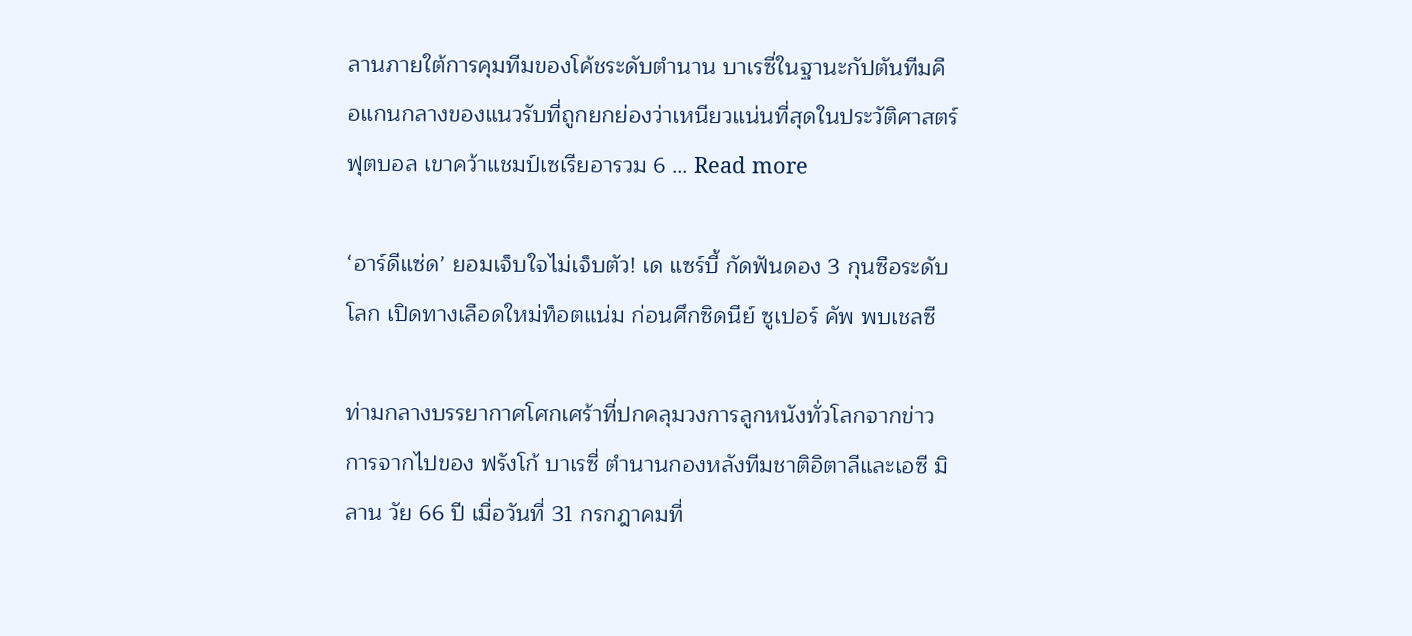ลานภายใต้การคุมทีมของโค้ชระดับตำนาน บาเรซี่ในฐานะกัปตันทีมคือแกนกลางของแนวรับที่ถูกยกย่องว่าเหนียวแน่นที่สุดในประวัติศาสตร์ฟุตบอล เขาคว้าแชมป์เซเรียอารวม 6 … Read more

‘อาร์ดีแซ่ด’ ยอมเจ็บใจไม่เจ็บตัว! เด แซร์บี้ กัดฟันดอง 3 กุนซือระดับโลก เปิดทางเลือดใหม่ท็อตแน่ม ก่อนศึกซิดนีย์ ซูเปอร์ คัพ พบเชลซี

ท่ามกลางบรรยากาศโศกเศร้าที่ปกคลุมวงการลูกหนังทั่วโลกจากข่าวการจากไปของ ฟรังโก้ บาเรซี่ ตำนานกองหลังทีมชาติอิตาลีและเอซี มิลาน วัย 66 ปี เมื่อวันที่ 31 กรกฎาคมที่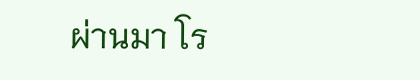ผ่านมา โร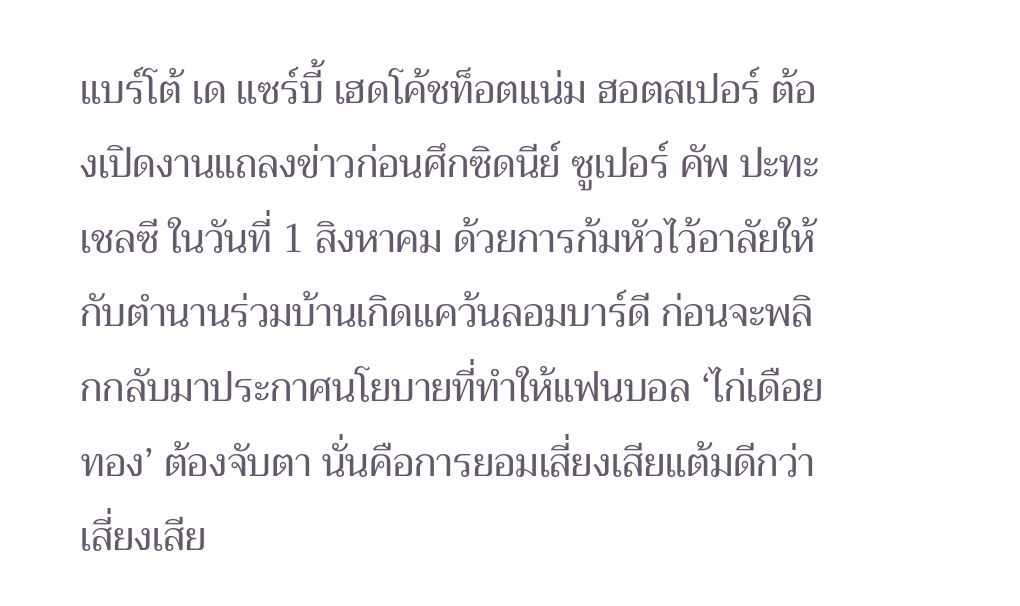แบร์โต้ เด แซร์บี้ เฮดโค้ชท็อตแน่ม ฮอตสเปอร์ ต้องเปิดงานแถลงข่าวก่อนศึกซิดนีย์ ซูเปอร์ คัพ ปะทะเชลซี ในวันที่ 1 สิงหาคม ด้วยการก้มหัวไว้อาลัยให้กับตำนานร่วมบ้านเกิดแคว้นลอมบาร์ดี ก่อนจะพลิกกลับมาประกาศนโยบายที่ทำให้แฟนบอล ‘ไก่เดือยทอง’ ต้องจับตา นั่นคือการยอมเสี่ยงเสียแต้มดีกว่าเสี่ยงเสีย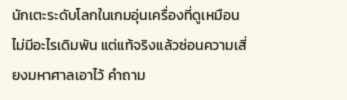นักเตะระดับโลกในเกมอุ่นเครื่องที่ดูเหมือนไม่มีอะไรเดิมพัน แต่แท้จริงแล้วซ่อนความเสี่ยงมหาศาลเอาไว้ คำถาม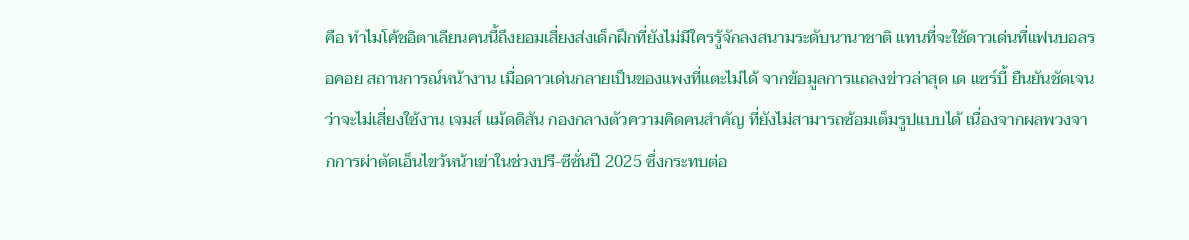คือ ทำไมโค้ชอิตาเลียนคนนี้ถึงยอมเสี่ยงส่งเด็กฝึกที่ยังไม่มีใครรู้จักลงสนามระดับนานาชาติ แทนที่จะใช้ดาวเด่นที่แฟนบอลรอคอย สถานการณ์หน้างาน เมื่อดาวเด่นกลายเป็นของแพงที่แตะไม่ได้ จากข้อมูลการแถลงข่าวล่าสุด เด แซร์บี้ ยืนยันชัดเจนว่าจะไม่เสี่ยงใช้งาน เจมส์ แม้ดดิสัน กองกลางตัวความคิดคนสำคัญ ที่ยังไม่สามารถซ้อมเต็มรูปแบบได้ เนื่องจากผลพวงจากการผ่าตัดเอ็นไขว้หน้าเข่าในช่วงปรี-ซีซั่นปี 2025 ซึ่งกระทบต่อ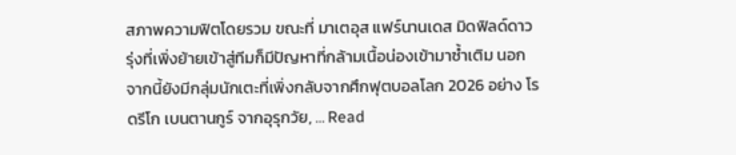สภาพความฟิตโดยรวม ขณะที่ มาเตอุส แฟร์นานเดส มิดฟิลด์ดาวรุ่งที่เพิ่งย้ายเข้าสู่ทีมก็มีปัญหาที่กล้ามเนื้อน่องเข้ามาซ้ำเติม นอกจากนี้ยังมีกลุ่มนักเตะที่เพิ่งกลับจากศึกฟุตบอลโลก 2026 อย่าง โรดรีโก เบนตานกูร์ จากอุรุกวัย, … Read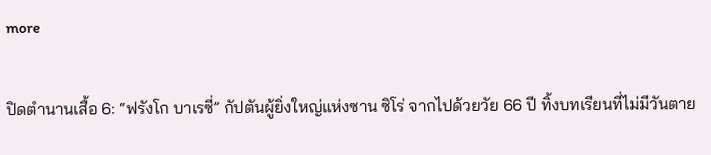more

ปิดตำนานเสื้อ 6: “ฟรังโก บาเรซี่” กัปตันผู้ยิ่งใหญ่แห่งซาน ซิโร่ จากไปด้วยวัย 66 ปี ทิ้งบทเรียนที่ไม่มีวันตาย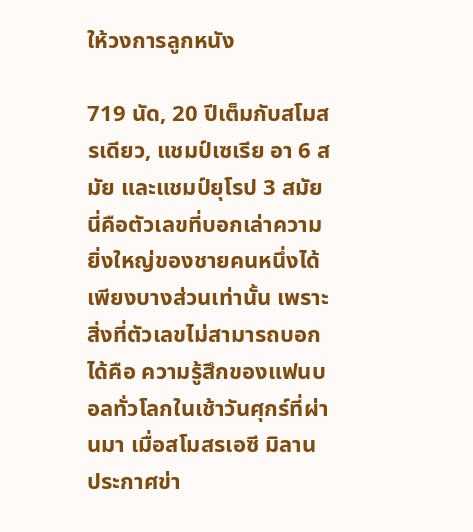ให้วงการลูกหนัง

719 นัด, 20 ปีเต็มกับสโมสรเดียว, แชมป์เซเรีย อา 6 สมัย และแชมป์ยุโรป 3 สมัย นี่คือตัวเลขที่บอกเล่าความยิ่งใหญ่ของชายคนหนึ่งได้เพียงบางส่วนเท่านั้น เพราะสิ่งที่ตัวเลขไม่สามารถบอกได้คือ ความรู้สึกของแฟนบอลทั่วโลกในเช้าวันศุกร์ที่ผ่านมา เมื่อสโมสรเอซี มิลาน ประกาศข่า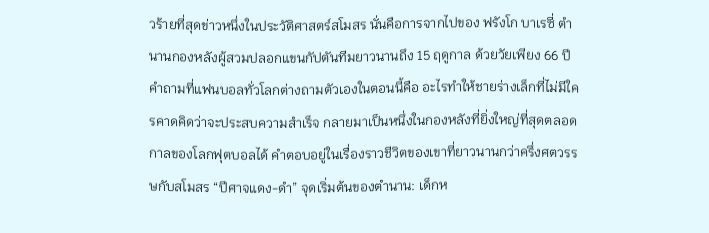วร้ายที่สุดข่าวหนึ่งในประวัติศาสตร์สโมสร นั่นคือการจากไปของ ฟรังโก บาเรซี่ ตำนานกองหลังผู้สวมปลอกแขนกัปตันทีมยาวนานถึง 15 ฤดูกาล ด้วยวัยเพียง 66 ปี คำถามที่แฟนบอลทั่วโลกต่างถามตัวเองในตอนนี้คือ อะไรทำให้ชายร่างเล็กที่ไม่มีใครคาดคิดว่าจะประสบความสำเร็จ กลายมาเป็นหนึ่งในกองหลังที่ยิ่งใหญ่ที่สุดตลอดกาลของโลกฟุตบอลได้ คำตอบอยู่ในเรื่องราวชีวิตของเขาที่ยาวนานกว่าครึ่งศตวรรษกับสโมสร “ปีศาจแดง-ดำ” จุดเริ่มต้นของตำนาน: เด็กห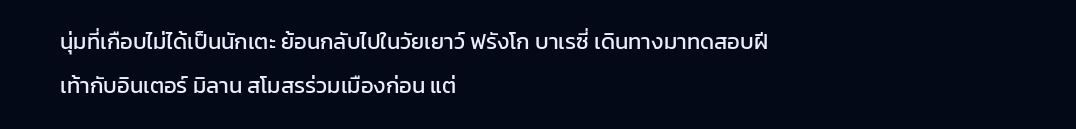นุ่มที่เกือบไม่ได้เป็นนักเตะ ย้อนกลับไปในวัยเยาว์ ฟรังโก บาเรซี่ เดินทางมาทดสอบฝีเท้ากับอินเตอร์ มิลาน สโมสรร่วมเมืองก่อน แต่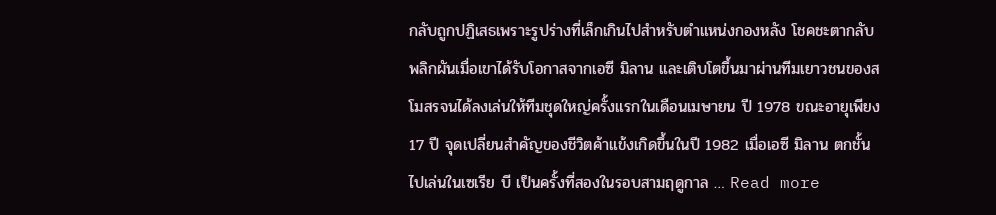กลับถูกปฏิเสธเพราะรูปร่างที่เล็กเกินไปสำหรับตำแหน่งกองหลัง โชคชะตากลับพลิกผันเมื่อเขาได้รับโอกาสจากเอซี มิลาน และเติบโตขึ้นมาผ่านทีมเยาวชนของสโมสรจนได้ลงเล่นให้ทีมชุดใหญ่ครั้งแรกในเดือนเมษายน ปี 1978 ขณะอายุเพียง 17 ปี จุดเปลี่ยนสำคัญของชีวิตค้าแข้งเกิดขึ้นในปี 1982 เมื่อเอซี มิลาน ตกชั้นไปเล่นในเซเรีย บี เป็นครั้งที่สองในรอบสามฤดูกาล … Read more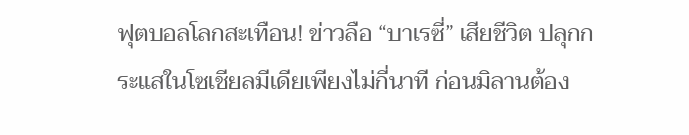ฟุตบอลโลกสะเทือน! ข่าวลือ “บาเรซี่” เสียชีวิต ปลุกกระแสในโซเชียลมีเดียเพียงไม่กี่นาที ก่อนมิลานต้อง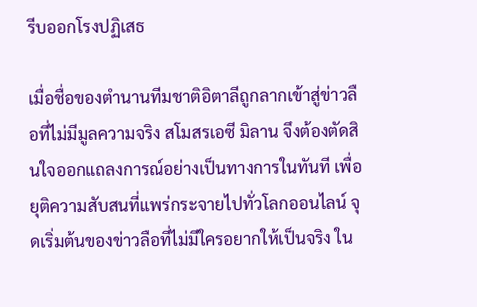รีบออกโรงปฏิเสธ

เมื่อชื่อของตำนานทีมชาติอิตาลีถูกลากเข้าสู่ข่าวลือที่ไม่มีมูลความจริง สโมสรเอซี มิลาน จึงต้องตัดสินใจออกแถลงการณ์อย่างเป็นทางการในทันที เพื่อยุติความสับสนที่แพร่กระจายไปทั่วโลกออนไลน์ จุดเริ่มต้นของข่าวลือที่ไม่มีใครอยากให้เป็นจริง ใน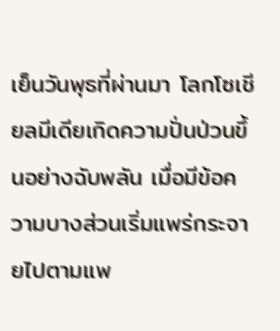เย็นวันพุธที่ผ่านมา โลกโซเชียลมีเดียเกิดความปั่นป่วนขึ้นอย่างฉับพลัน เมื่อมีข้อความบางส่วนเริ่มแพร่กระจายไปตามแพ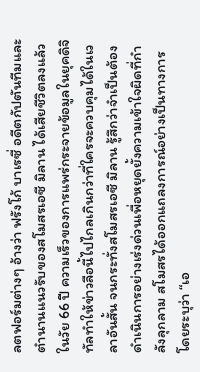ลตฟอร์มต่างๆ อ้างว่า ฟรังโก้ บาเรซี่ อดีตกัปตันทีมและตำนานแนวรับของสโมสรเอซี มิลาน ได้เสียชีวิตลงแล้วในวัย 66 ปี ความเร็วของการแพร่กระจายข้อมูลในยุคดิจิทัลทำให้ข่าวลือนี้ไปไกลเกินกว่าที่ใครจะควบคุมได้ในเวลาอันสั้น จนกระทั่งสโมสรเอซี มิลาน รู้สึกว่าจำเป็นต้องดำเนินการอย่างเร่งด่วนเพื่อหยุดยั้งความเข้าใจผิดที่กำลังลุกลาม สโมสรได้ออกแถลงการณ์อย่างเป็นทางการ โดยระบุว่า “เอ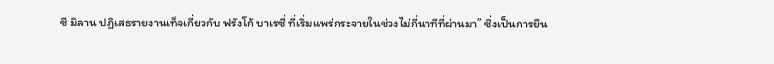ซี มิลาน ปฏิเสธรายงานเท็จเกี่ยวกับ ฟรังโก้ บาเรซี่ ที่เริ่มแพร่กระจายในช่วงไม่กี่นาทีที่ผ่านมา” ซึ่งเป็นการยืน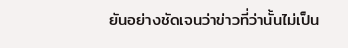ยันอย่างชัดเจนว่าข่าวที่ว่านั้นไม่เป็น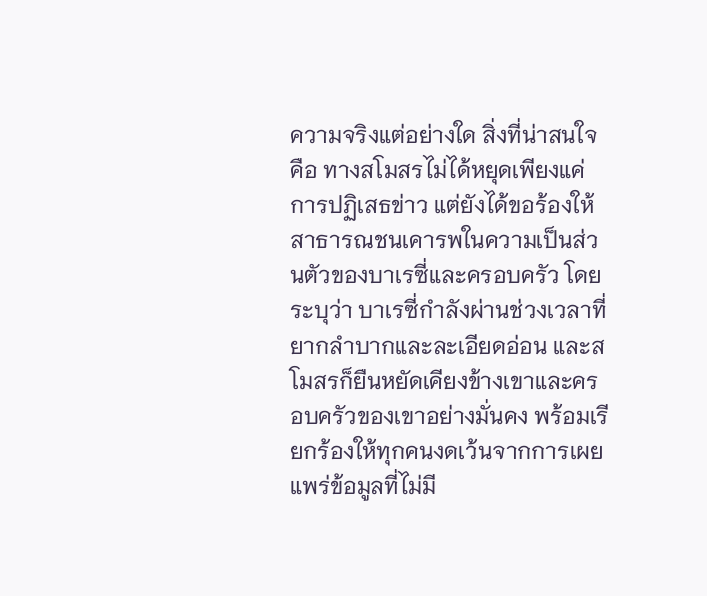ความจริงแต่อย่างใด สิ่งที่น่าสนใจคือ ทางสโมสรไม่ได้หยุดเพียงแค่การปฏิเสธข่าว แต่ยังได้ขอร้องให้สาธารณชนเคารพในความเป็นส่วนตัวของบาเรซี่และครอบครัว โดยระบุว่า บาเรซี่กำลังผ่านช่วงเวลาที่ยากลำบากและละเอียดอ่อน และสโมสรก็ยืนหยัดเคียงข้างเขาและครอบครัวของเขาอย่างมั่นคง พร้อมเรียกร้องให้ทุกคนงดเว้นจากการเผยแพร่ข้อมูลที่ไม่มี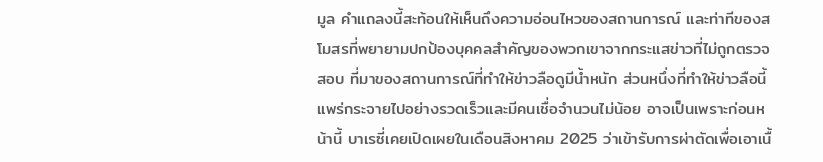มูล คำแถลงนี้สะท้อนให้เห็นถึงความอ่อนไหวของสถานการณ์ และท่าทีของสโมสรที่พยายามปกป้องบุคคลสำคัญของพวกเขาจากกระแสข่าวที่ไม่ถูกตรวจสอบ ที่มาของสถานการณ์ที่ทำให้ข่าวลือดูมีน้ำหนัก ส่วนหนึ่งที่ทำให้ข่าวลือนี้แพร่กระจายไปอย่างรวดเร็วและมีคนเชื่อจำนวนไม่น้อย อาจเป็นเพราะก่อนหน้านี้ บาเรซี่เคยเปิดเผยในเดือนสิงหาคม 2025 ว่าเข้ารับการผ่าตัดเพื่อเอาเนื้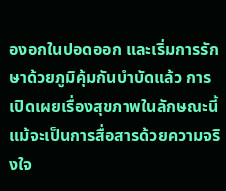องอกในปอดออก และเริ่มการรักษาด้วยภูมิคุ้มกันบำบัดแล้ว การเปิดเผยเรื่องสุขภาพในลักษณะนี้ แม้จะเป็นการสื่อสารด้วยความจริงใจ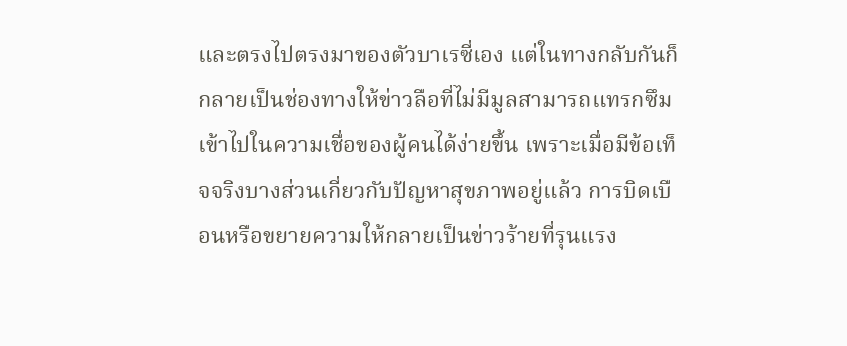และตรงไปตรงมาของตัวบาเรซี่เอง แต่ในทางกลับกันก็กลายเป็นช่องทางให้ข่าวลือที่ไม่มีมูลสามารถแทรกซึมเข้าไปในความเชื่อของผู้คนได้ง่ายขึ้น เพราะเมื่อมีข้อเท็จจริงบางส่วนเกี่ยวกับปัญหาสุขภาพอยู่แล้ว การบิดเบือนหรือขยายความให้กลายเป็นข่าวร้ายที่รุนแรง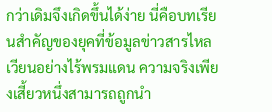กว่าเดิมจึงเกิดขึ้นได้ง่าย นี่คือบทเรียนสำคัญของยุคที่ข้อมูลข่าวสารไหลเวียนอย่างไร้พรมแดน ความจริงเพียงเสี้ยวหนึ่งสามารถถูกนำ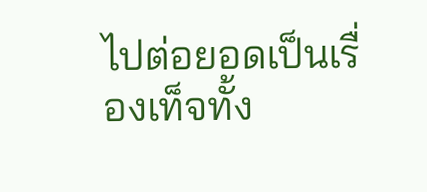ไปต่อยอดเป็นเรื่องเท็จทั้ง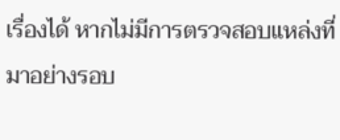เรื่องได้ หากไม่มีการตรวจสอบแหล่งที่มาอย่างรอบ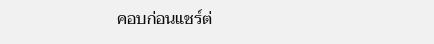คอบก่อนแชร์ต่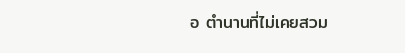อ ตำนานที่ไม่เคยสวม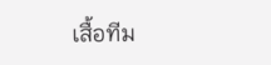เสื้อทีม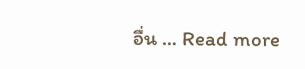อื่น … Read more